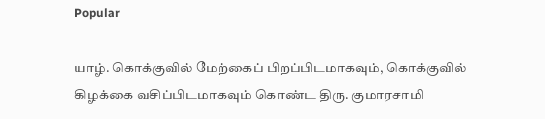Popular

யாழ். கொக்குவில் மேற்கைப் பிறப்பிடமாகவும், கொக்குவில் கிழக்கை வசிப்பிடமாகவும் கொண்ட திரு. குமாரசாமி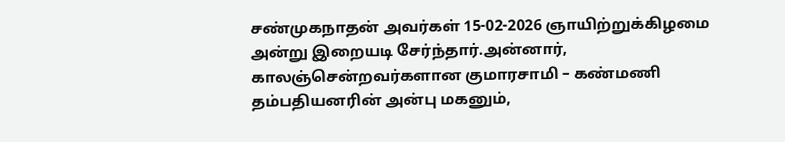சண்முகநாதன் அவர்கள் 15-02-2026 ஞாயிற்றுக்கிழமை அன்று இறையடி சேர்ந்தார்.அன்னார், காலஞ்சென்றவர்களான குமாரசாமி – கண்மணி தம்பதியனரின் அன்பு மகனும்,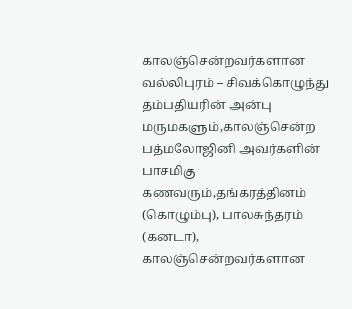காலஞ்சென்றவர்களான வல்லிபுரம் – சிவக்கொழுந்து தம்பதியரின் அன்பு மருமகளும்,காலஞ்சென்ற பத்மலோஜினி அவர்களின் பாசமிகு கணவரும்,தங்கரத்தினம் (கொழும்பு), பாலசுந்தரம் (கனடா), காலஞ்சென்றவர்களான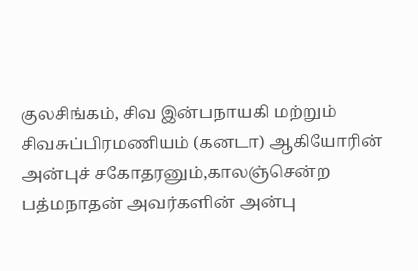குலசிங்கம், சிவ இன்பநாயகி மற்றும் சிவசுப்பிரமணியம் (கனடா) ஆகியோரின் அன்புச் சகோதரனும்,காலஞ்சென்ற பத்மநாதன் அவர்களின் அன்பு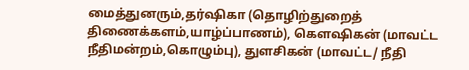மைத்துனரும்,தர்ஷிகா (தொழிற்துறைத் திணைக்களம்,யாழ்ப்பாணம்), கௌஷிகன் (மாவட்ட நீதிமன்றம்,கொழும்பு), துளசிகன் (மாவட்ட/ நீதி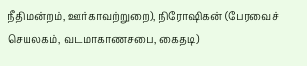நீதிமன்றம், ஊர்காவற்றுறை), நிரோஷிகன் (பேரவைச் செயலகம், வடமாகாணசபை, கைதடி)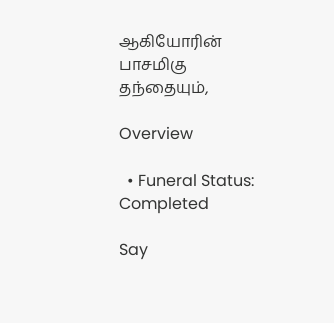ஆகியோரின் பாசமிகு தந்தையும்,

Overview

  • Funeral Status: Completed

Say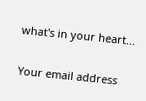what's in your heart...

Your email address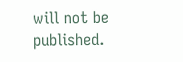will not be published.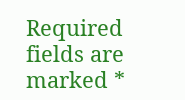Required fields are marked *